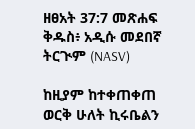ዘፀአት 37:7 መጽሐፍ ቅዱስ፥ አዲሱ መደበኛ ትርጒም (NASV)

ከዚያም ከተቀጠቀጠ ወርቅ ሁለት ኪሩቤልን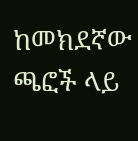ከመክደኛው ጫፎች ላይ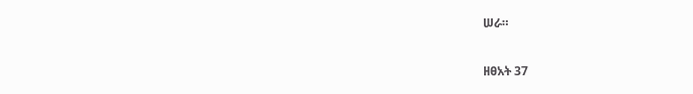ሠራ።

ዘፀአት 37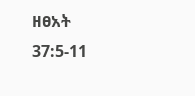ዘፀአት 37:5-11